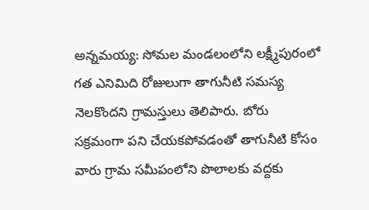అన్నమయ్య: సోమల మండలంలోని లక్ష్మీపురంలో గత ఎనిమిది రోజులుగా తాగునీటి సమస్య నెలకొందని గ్రామస్తులు తెలిపారు. బోరు సక్రమంగా పని చేయకపోవడంతో తాగునీటి కోసం వారు గ్రామ సమీపంలోని పొలాలకు వద్దకు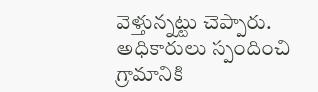వెళ్తున్నట్టు చెప్పారు. అధికారులు స్పందించి గ్రామానికి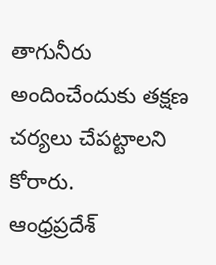తాగునీరు అందించేందుకు తక్షణ చర్యలు చేపట్టాలని కోరారు.
ఆంధ్రప్రదేశ్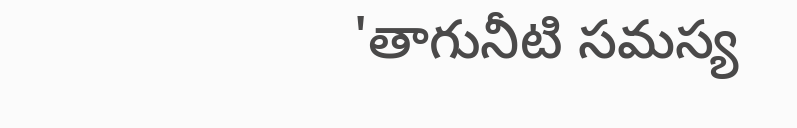'తాగునీటి సమస్య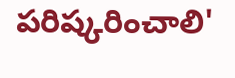పరిష్కరించాలి'